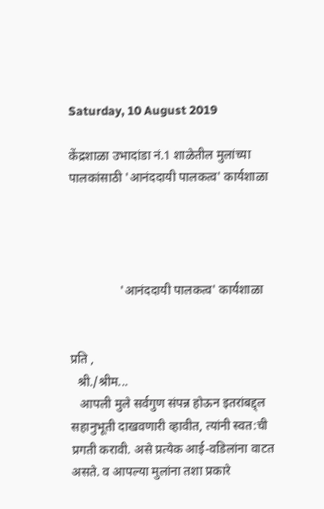Saturday, 10 August 2019

केंद्रशाळा उभादांडा नं.1 शाळेतील मुलांच्या पालकांसाठी 'आनंददायी पालकत्व' कार्यशाळा




                'आनंददायी पालकत्व' कार्यशाळा


प्रति ,
  श्री./श्रीम...
   आपली मुले सर्वगुण संपन्न होऊन इतरांबद्द्ल सहानुभूती दाखवणारी व्हावीत, त्यांनी स्वत:ची प्रगती करावी. असे प्रत्येक आई-वडिलांना वाटत असते. व आपल्या मुलांना तशा प्रकारे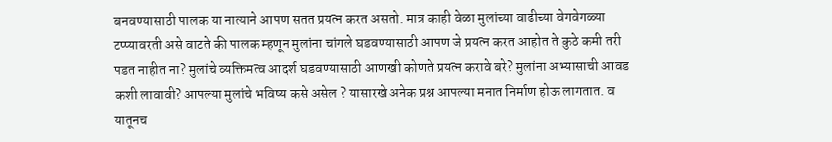बनवण्यासाठी पालक या नात्याने आपण सतत प्रयत्न करत असतो. मात्र काही वेळा मुलांच्या वाढीच्या वेगवेगळ्या टप्प्यावरती असे वाटते की पालक म्हणून मुलांना चांगले घडवण्यासाठी आपण जे प्रयत्न करत आहोत ते कुठे कमी तरी पडत नाहीत ना? मुलांचे व्यक्तिमत्व आदर्श घडवण्यासाठी आणखी कोणते प्रयत्न करावे बरे? मुलांना अभ्यासाची आवड कशी लावावी? आपल्या मुलांचे भविष्य कसे असेल ? यासारखे अनेक प्रश्न आपल्या मनात निर्माण होऊ लागतात. व यातूनच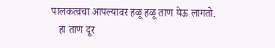पालकत्वचा आपल्यावर हळू हळू ताण येऊ लागतो.
   हा ताण दूर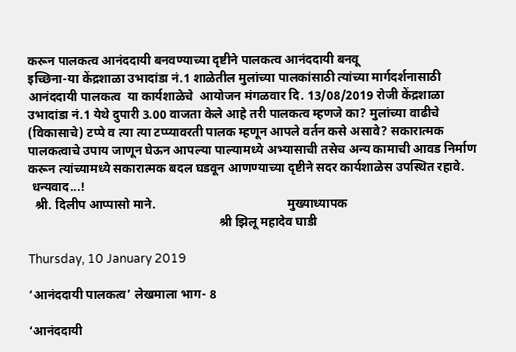करून पालकत्व आनंददायी बनवण्याच्या दृष्टीने पालकत्व आनंददायी बनवू
इच्छिना-या केंद्रशाळा उभादांडा नं.1 शाळेतील मुलांच्या पालकांसाठी त्यांच्या मार्गदर्शनासाठी आनंददायी पालकत्व  या कार्यशाळेचे  आयोजन मंगळवार दि. 13/08/2019 रोजी केंद्रशाळा उभादांडा नं.1 येथे दुपारी 3.00 वाजता केले आहे तरी पालकत्व म्हणजे का? मुलांच्या वाढीचे (विकासाचे) टप्पे व त्या त्या टप्प्यावरती पालक म्हणून आपले वर्तन कसे असावे? सकारात्मक पालकत्वाचे उपाय जाणून घेऊन आपल्या पाल्यामध्ये अभ्यासाची तसेच अन्य कामाची आवड निर्माण करून त्यांच्यामध्ये सकारात्मक बदल घडवून आणण्याच्या दृष्टीने सदर कार्यशाळेस उपस्थित रहावे.
 धन्यवाद...!
  श्री. दिलीप आप्पासो माने.                                          मुख्याध्यापक
                                                             श्री झिलू महादेव घाडी

Thursday, 10 January 2019

‘आनंददायी पालकत्व’ लेखमाला भाग- 8

‘आनंददायी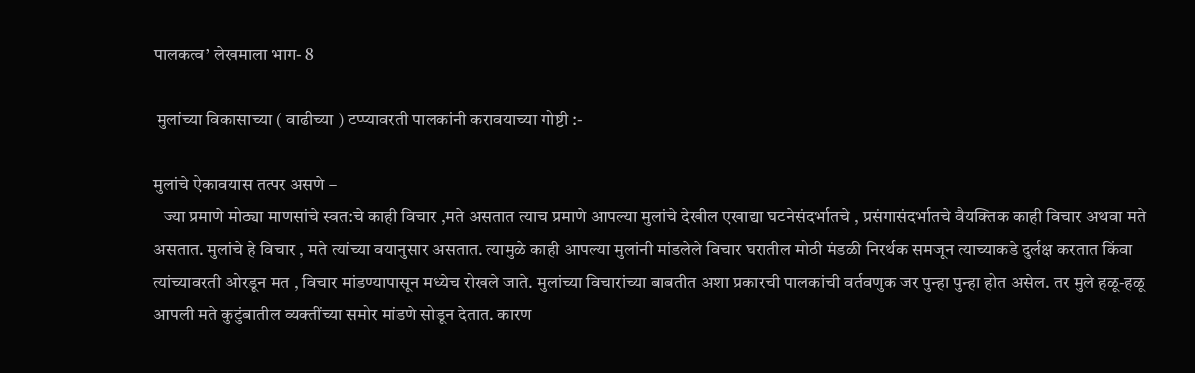पालकत्व’ लेखमाला भाग- 8

 मुलांच्या विकासाच्या ( वाढीच्या ) टप्प्यावरती पालकांनी करावयाच्या गोष्टी :-

मुलांचे ऐकावयास तत्पर असणे –
   ज्या प्रमाणे मोठ्या माणसांचे स्वत:चे काही विचार ,मते असतात त्याच प्रमाणे आपल्या मुलांचे देखील एखाद्या घटनेसंदर्भातचे , प्रसंगासंदर्भातचे वैयक्तिक काही विचार अथवा मते असतात. मुलांचे हे विचार , मते त्यांच्या वयानुसार असतात. त्यामुळे काही आपल्या मुलांनी मांडलेले विचार घरातील मोठी मंडळी निरर्थक समजून त्याच्याकडे दुर्लक्ष करतात किंवा त्यांच्यावरती ओरडून मत , विचार मांडण्यापासून मध्येच रोखले जाते. मुलांच्या विचारांच्या बाबतीत अशा प्रकारची पालकांची वर्तवणुक जर पुन्हा पुन्हा होत असेल. तर मुले हळू-हळू आपली मते कुटुंबातील व्यक्तींच्या समोर मांडणे सोडून देतात. कारण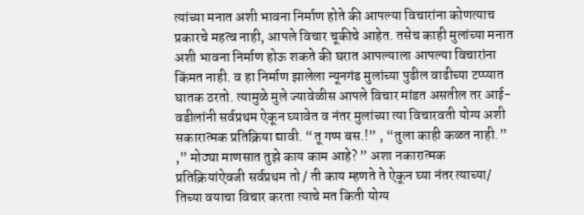त्यांच्या मनात अशी भावना निर्माण होते की आपल्या विचारांना कोणत्याच प्रकारचे महत्व नाही, आपले विचार चूकीचे आहेत. तसेच काही मुलांच्या मनात अशी भावना निर्माण होऊ शकते की घरात आपल्याला आपल्या विचारांना किंमत नाही. व हा निर्माण झालेला न्यूनगंड मुलांच्या पुढील वाढीच्या टप्प्यात घातक ठरतो. त्यामुळे मुले ज्यावेळीस आपले विचार मांडत असतील तर आई-वडीलांनी सर्वप्रथम ऐकून घ्यावेत व नंतर मुलांच्या त्या विचारवती योग्य अशी सकारात्मक प्रतिक्रिया द्यावी. “तू गप्प बस.!” , “तुला काही कळत नाही.” ,” मोठ्या माणसात तुझे काय काम आहे? ” अशा नकारात्मक प्रतिक्रियांऐवजी सर्वप्रथम तो / ती काय म्हणते ते ऐकून घ्या नंतर त्याच्या/ तिच्या वयाचा विचार करता त्याचे मत किती योग्य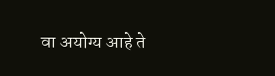वा अयोग्य आहे ते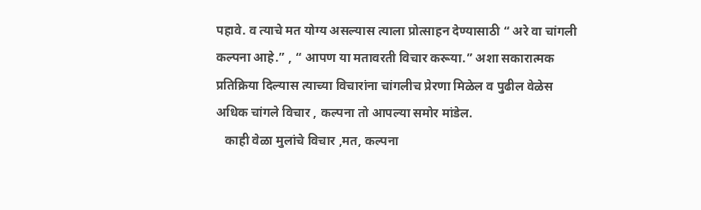पहावे. व त्याचे मत योग्य असल्यास त्याला प्रोत्साहन देण्यासाठी “ अरे वा चांगली कल्पना आहे.” , “ आपण या मतावरती विचार करूया.” अशा सकारात्मक प्रतिक्रिया दिल्यास त्याच्या विचारांना चांगलीच प्रेरणा मिळेल व पुढील वेळेस अधिक चांगले विचार , कल्पना तो आपल्या समोर मांडेल.
   काही वेळा मुलांचे विचार ,मत, कल्पना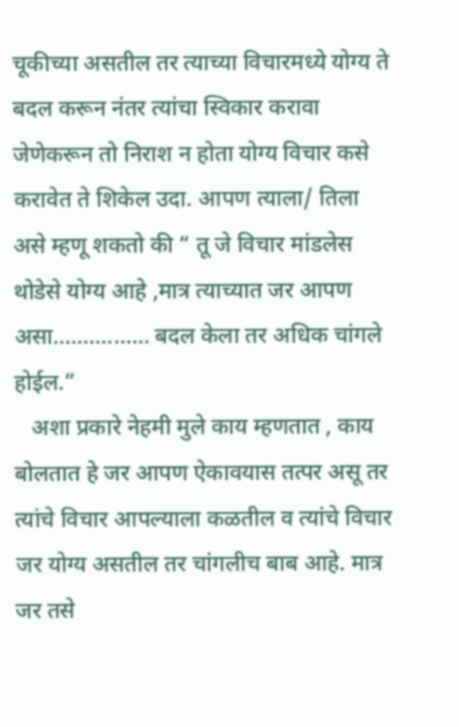चूकीच्या असतील तर त्याच्या विचारमध्ये योग्य ते बदल करून नंतर त्यांचा स्विकार करावा जेणेकरून तो निराश न होता योग्य विचार कसे करावेत ते शिकेल उदा. आपण त्याला/ तिला असे म्हणू शकतो की “ तू जे विचार मांडलेस थोडेसे योग्य आहे ,मात्र त्याच्यात जर आपण  असा................ बदल केला तर अधिक चांगले होईल.”
   अशा प्रकारे नेहमी मुले काय म्हणतात , काय बोलतात हे जर आपण ऐकावयास तत्पर असू तर त्यांचे विचार आपल्याला कळतील व त्यांचे विचार जर योग्य असतील तर चांगलीच बाब आहे. मात्र जर तसे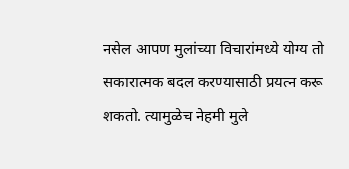नसेल आपण मुलांच्या विचारांमध्ये योग्य तो सकारात्मक बदल करण्यासाठी प्रयत्न करू शकतो. त्यामुळेच नेहमी मुले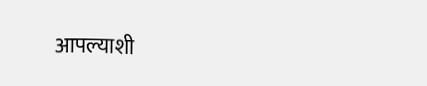आपल्याशी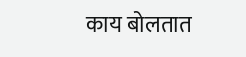काय बोलतात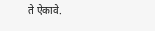ते ऐकावे.